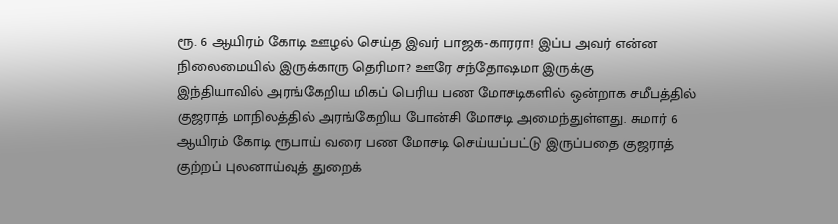ரூ. 6 ஆயிரம் கோடி ஊழல் செய்த இவர் பாஜக-காரரா! இப்ப அவர் என்ன நிலைமையில் இருக்காரு தெரிமா? ஊரே சந்தோஷமா இருக்கு
இந்தியாவில் அரங்கேறிய மிகப் பெரிய பண மோசடிகளில் ஒன்றாக சமீபத்தில் குஜராத் மாநிலத்தில் அரங்கேறிய போன்சி மோசடி அமைந்துள்ளது. சுமார் 6 ஆயிரம் கோடி ரூபாய் வரை பண மோசடி செய்யப்பட்டு இருப்பதை குஜராத் குற்றப் புலனாய்வுத் துறைக்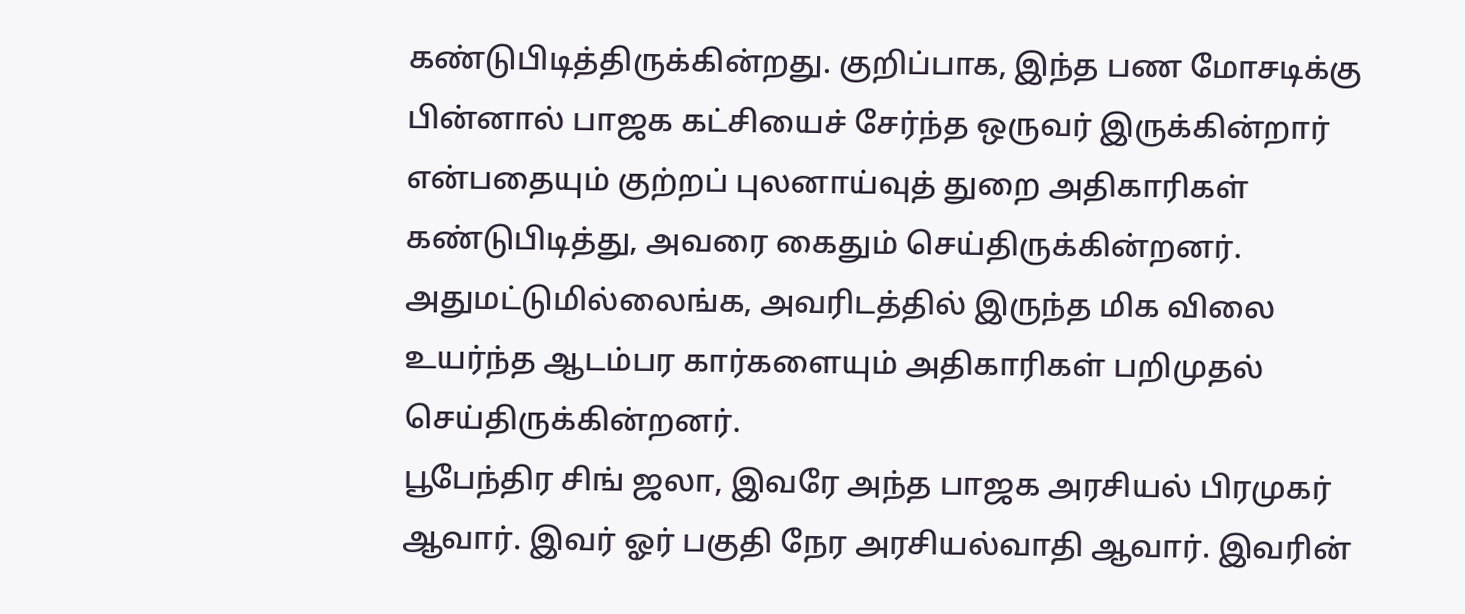கண்டுபிடித்திருக்கின்றது. குறிப்பாக, இந்த பண மோசடிக்கு பின்னால் பாஜக கட்சியைச் சேர்ந்த ஒருவர் இருக்கின்றார் என்பதையும் குற்றப் புலனாய்வுத் துறை அதிகாரிகள் கண்டுபிடித்து, அவரை கைதும் செய்திருக்கின்றனர். அதுமட்டுமில்லைங்க, அவரிடத்தில் இருந்த மிக விலை உயர்ந்த ஆடம்பர கார்களையும் அதிகாரிகள் பறிமுதல் செய்திருக்கின்றனர்.
பூபேந்திர சிங் ஜலா, இவரே அந்த பாஜக அரசியல் பிரமுகர் ஆவார். இவர் ஓர் பகுதி நேர அரசியல்வாதி ஆவார். இவரின்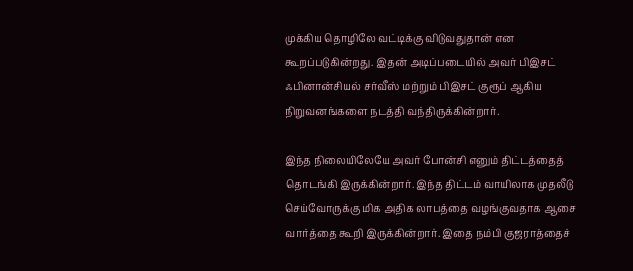முக்கிய தொழிலே வட்டிக்கு விடுவதுதான் என கூறப்படுகின்றது. இதன் அடிப்படையில் அவர் பிஇசட் ஃபினான்சியல் சர்வீஸ் மற்றும் பிஇசட் குரூப் ஆகிய நிறுவனங்களை நடத்தி வந்திருக்கின்றார்.

இந்த நிலையிலேயே அவர் போன்சி எனும் திட்டத்தைத் தொடங்கி இருக்கின்றார். இந்த திட்டம் வாயிலாக முதலீடு செய்வோருக்கு மிக அதிக லாபத்தை வழங்குவதாக ஆசை வார்த்தை கூறி இருக்கின்றார். இதை நம்பி குஜராத்தைச்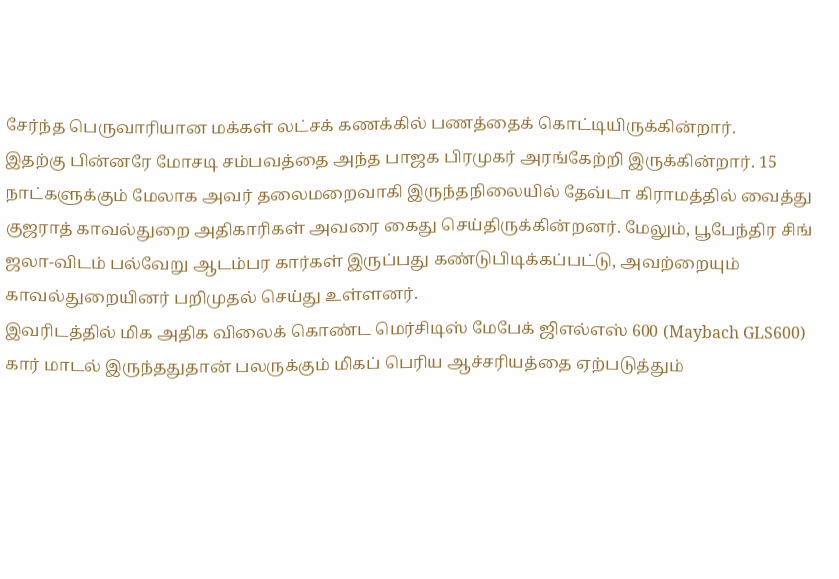சேர்ந்த பெருவாரியான மக்கள் லட்சக் கணக்கில் பணத்தைக் கொட்டியிருக்கின்றார்.
இதற்கு பின்னரே மோசடி சம்பவத்தை அந்த பாஜக பிரமுகர் அரங்கேற்றி இருக்கின்றார். 15 நாட்களுக்கும் மேலாக அவர் தலைமறைவாகி இருந்தநிலையில் தேவ்டா கிராமத்தில் வைத்து குஜராத் காவல்துறை அதிகாரிகள் அவரை கைது செய்திருக்கின்றனர். மேலும், பூபேந்திர சிங் ஜலா-விடம் பல்வேறு ஆடம்பர கார்கள் இருப்பது கண்டுபிடிக்கப்பட்டு, அவற்றையும் காவல்துறையினர் பறிமுதல் செய்து உள்ளனர்.
இவரிடத்தில் மிக அதிக விலைக் கொண்ட மெர்சிடிஸ் மேபேக் ஜிஎல்எஸ் 600 (Maybach GLS600) கார் மாடல் இருந்ததுதான் பலருக்கும் மிகப் பெரிய ஆச்சரியத்தை ஏற்படுத்தும்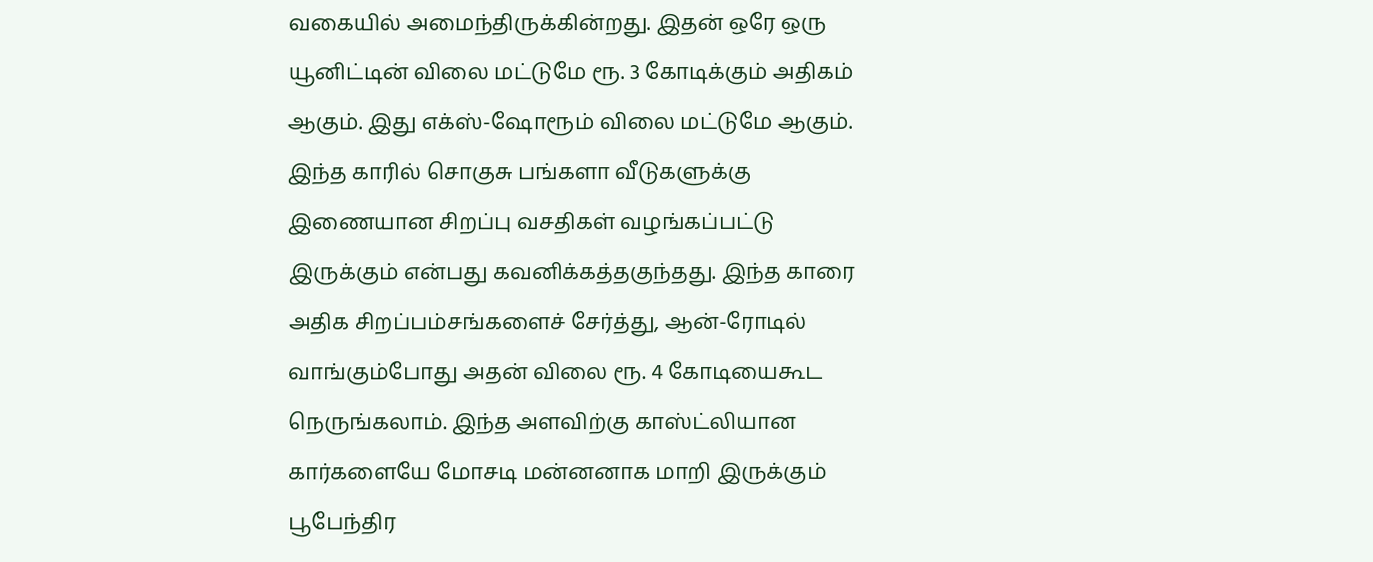வகையில் அமைந்திருக்கின்றது. இதன் ஒரே ஒரு யூனிட்டின் விலை மட்டுமே ரூ. 3 கோடிக்கும் அதிகம் ஆகும். இது எக்ஸ்-ஷோரூம் விலை மட்டுமே ஆகும்.
இந்த காரில் சொகுசு பங்களா வீடுகளுக்கு இணையான சிறப்பு வசதிகள் வழங்கப்பட்டு இருக்கும் என்பது கவனிக்கத்தகுந்தது. இந்த காரை அதிக சிறப்பம்சங்களைச் சேர்த்து, ஆன்-ரோடில் வாங்கும்போது அதன் விலை ரூ. 4 கோடியைகூட நெருங்கலாம். இந்த அளவிற்கு காஸ்ட்லியான கார்களையே மோசடி மன்னனாக மாறி இருக்கும் பூபேந்திர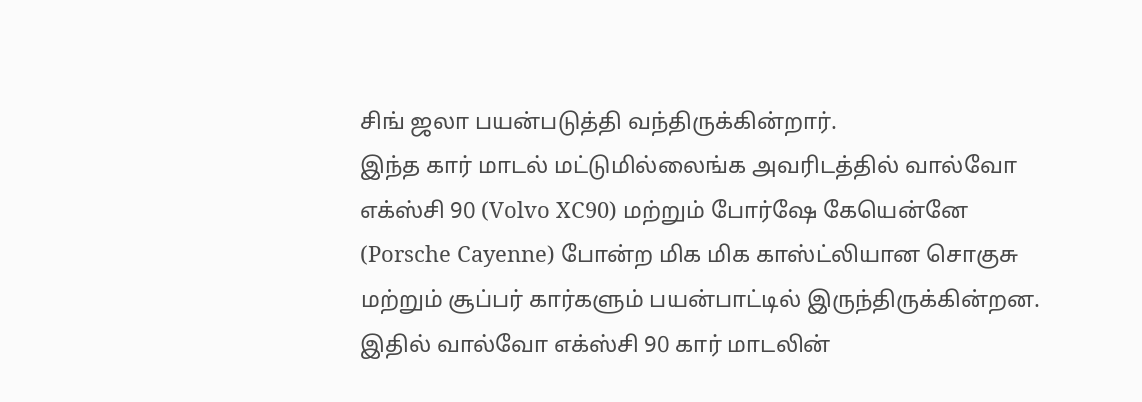சிங் ஜலா பயன்படுத்தி வந்திருக்கின்றார்.
இந்த கார் மாடல் மட்டுமில்லைங்க அவரிடத்தில் வால்வோ எக்ஸ்சி 90 (Volvo XC90) மற்றும் போர்ஷே கேயென்னே (Porsche Cayenne) போன்ற மிக மிக காஸ்ட்லியான சொகுசு மற்றும் சூப்பர் கார்களும் பயன்பாட்டில் இருந்திருக்கின்றன. இதில் வால்வோ எக்ஸ்சி 90 கார் மாடலின்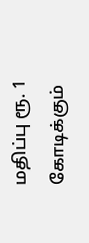மதிப்பு ரூ. 1 கோடிக்கும்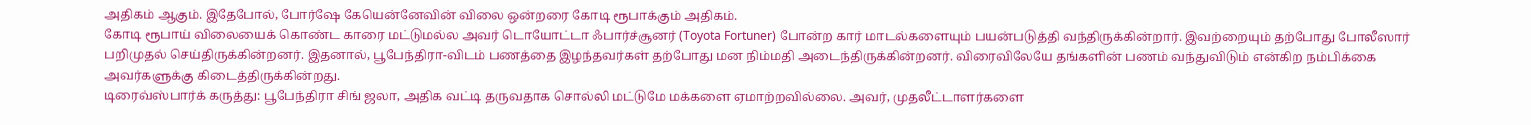அதிகம் ஆகும். இதேபோல், போர்ஷே கேயென்னேவின் விலை ஒன்றரை கோடி ரூபாக்கும் அதிகம்.
கோடி ரூபாய் விலையைக் கொண்ட காரை மட்டுமல்ல அவர் டொயோட்டா ஃபார்ச்சூனர் (Toyota Fortuner) போன்ற கார் மாடல்களையும் பயன்படுத்தி வந்திருக்கின்றார். இவற்றையும் தற்போது போலீஸார் பறிமுதல் செய்திருக்கின்றனர். இதனால், பூபேந்திரா-விடம் பணத்தை இழந்தவர்கள் தற்போது மன நிம்மதி அடைந்திருக்கின்றனர். விரைவிலேயே தங்களின் பணம் வந்துவிடும் என்கிற நம்பிக்கை அவர்களுக்கு கிடைத்திருக்கின்றது.
டிரைவ்ஸ்பார்க் கருத்து: பூபேந்திரா சிங் ஜலா, அதிக வட்டி தருவதாக சொல்லி மட்டுமே மக்களை ஏமாற்றவில்லை. அவர், முதலீட்டாளர்களை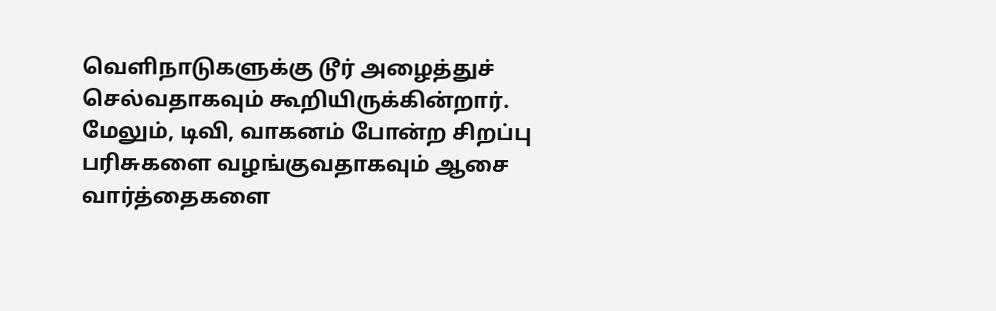வெளிநாடுகளுக்கு டூர் அழைத்துச் செல்வதாகவும் கூறியிருக்கின்றார். மேலும், டிவி, வாகனம் போன்ற சிறப்பு பரிசுகளை வழங்குவதாகவும் ஆசை வார்த்தைகளை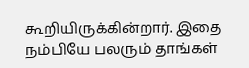கூறியிருக்கின்றார். இதை நம்பியே பலரும் தாங்கள்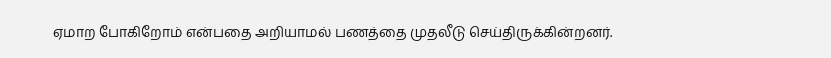ஏமாற போகிறோம் என்பதை அறியாமல் பணத்தை முதலீடு செய்திருக்கின்றனர்.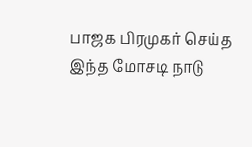பாஜக பிரமுகர் செய்த இந்த மோசடி நாடு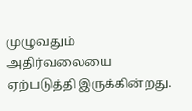முழுவதும் அதிர்வலையை ஏற்படுத்தி இருக்கின்றது.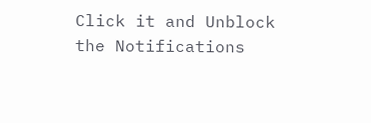Click it and Unblock the Notifications